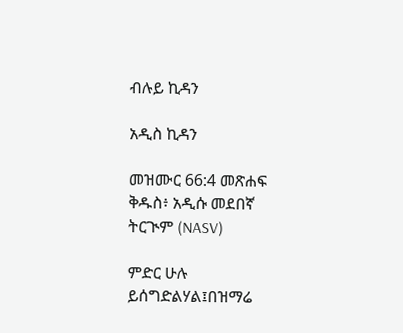ብሉይ ኪዳን

አዲስ ኪዳን

መዝሙር 66:4 መጽሐፍ ቅዱስ፥ አዲሱ መደበኛ ትርጒም (NASV)

ምድር ሁሉ ይሰግድልሃል፤በዝማሬ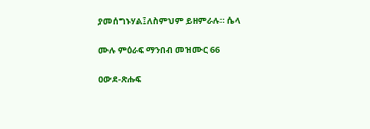ያመሰግኑሃል፤ለስምህም ይዘምራሉ። ሴላ

ሙሉ ምዕራፍ ማንበብ መዝሙር 66

ዐውደ-ጽሑፍ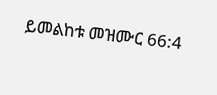ይመልከቱ መዝሙር 66:4